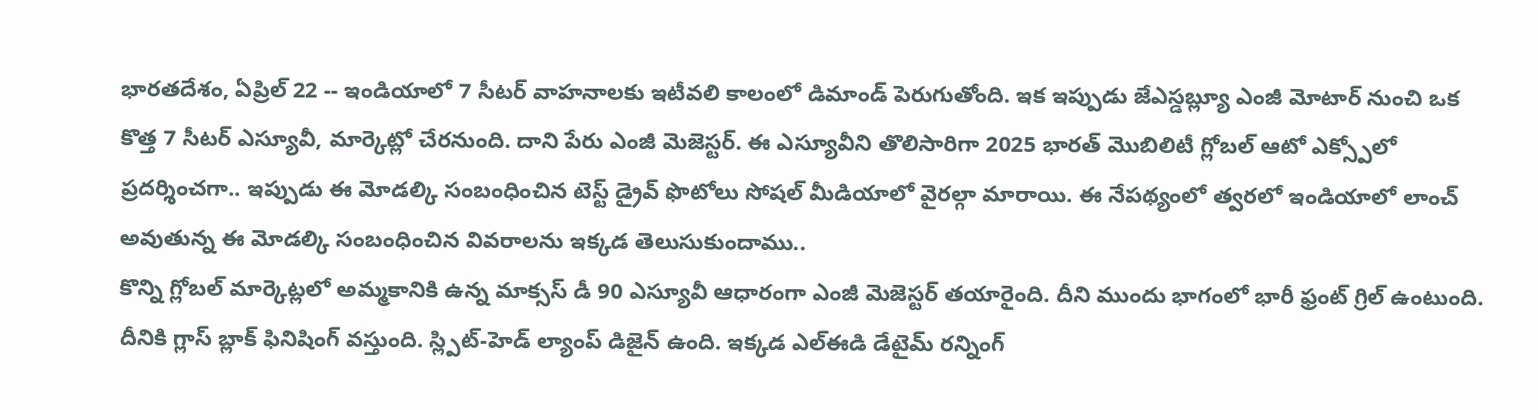భారతదేశం, ఏప్రిల్ 22 -- ఇండియాలో 7 సీటర్ వాహనాలకు ఇటీవలి కాలంలో డిమాండ్ పెరుగుతోంది. ఇక ఇప్పుడు జేఎస్డబ్ల్యూ ఎంజీ మోటార్ నుంచి ఒక కొత్త 7 సీటర్ ఎస్యూవీ, మార్కెట్లో చేరనుంది. దాని పేరు ఎంజీ మెజెస్టర్. ఈ ఎస్యూవీని తొలిసారిగా 2025 భారత్ మొబిలిటీ గ్లోబల్ ఆటో ఎక్స్పోలో ప్రదర్శించగా.. ఇప్పుడు ఈ మోడల్కి సంబంధించిన టెస్ట్ డ్రైవ్ ఫొటోలు సోషల్ మీడియాలో వైరల్గా మారాయి. ఈ నేపథ్యంలో త్వరలో ఇండియాలో లాంచ్ అవుతున్న ఈ మోడల్కి సంబంధించిన వివరాలను ఇక్కడ తెలుసుకుందాము..
కొన్ని గ్లోబల్ మార్కెట్లలో అమ్మకానికి ఉన్న మాక్సస్ డీ 90 ఎస్యూవీ ఆధారంగా ఎంజీ మెజెస్టర్ తయారైంది. దీని ముందు భాగంలో భారీ ఫ్రంట్ గ్రిల్ ఉంటుంది. దీనికి గ్లాస్ బ్లాక్ ఫినిషింగ్ వస్తుంది. స్ల్పిట్-హెడ్ ల్యాంప్ డిజైన్ ఉంది. ఇక్కడ ఎల్ఈడి డేటైమ్ రన్నింగ్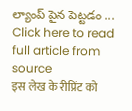ల్యాంప్ పైన పెట్టడం ...
Click here to read full article from source
इस लेख के रीप्रिंट को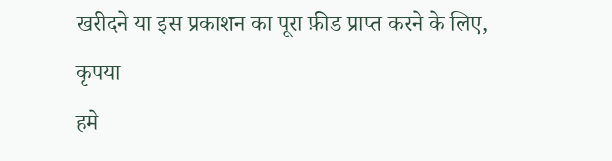खरीदने या इस प्रकाशन का पूरा फ़ीड प्राप्त करने के लिए, कृपया
हमे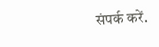संपर्क करें.